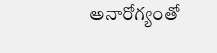అనారోగ్యంతో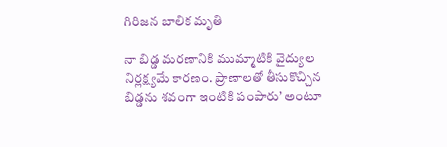గిరిజన బాలిక మృతి

నా బిడ్డ మరణానికి ముమ్మాటికి వైద్యుల నిర్లక్ష్యమే కారణం. ప్రాణాలతో తీసుకొచ్చిన బిడ్డను శవంగా ఇంటికి పంపారు’ అంటూ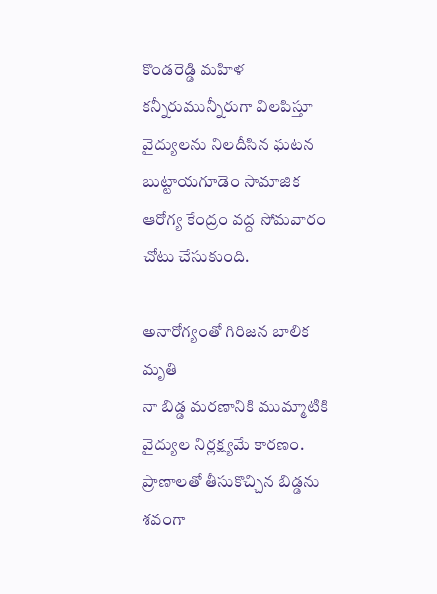కొండరెడ్డి మహిళ కన్నీరుమున్నీరుగా విలపిస్తూ వైద్యులను నిలదీసిన ఘటన బుట్టాయగూడెం సామాజిక ఆరోగ్య కేంద్రం వద్ద సోమవారం చోటు చేసుకుంది.

అనారోగ్యంతో గిరిజన బాలిక మృతి
నా బిడ్డ మరణానికి ముమ్మాటికి వైద్యుల నిర్లక్ష్యమే కారణం. ప్రాణాలతో తీసుకొచ్చిన బిడ్డను శవంగా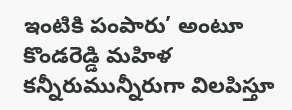ఇంటికి పంపారు’ అంటూ కొండరెడ్డి మహిళ కన్నీరుమున్నీరుగా విలపిస్తూ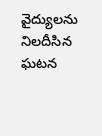వైద్యులను నిలదీసిన ఘటన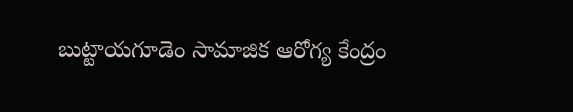బుట్టాయగూడెం సామాజిక ఆరోగ్య కేంద్రం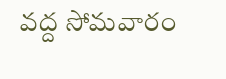వద్ద సోమవారం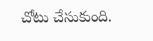చోటు చేసుకుంది.